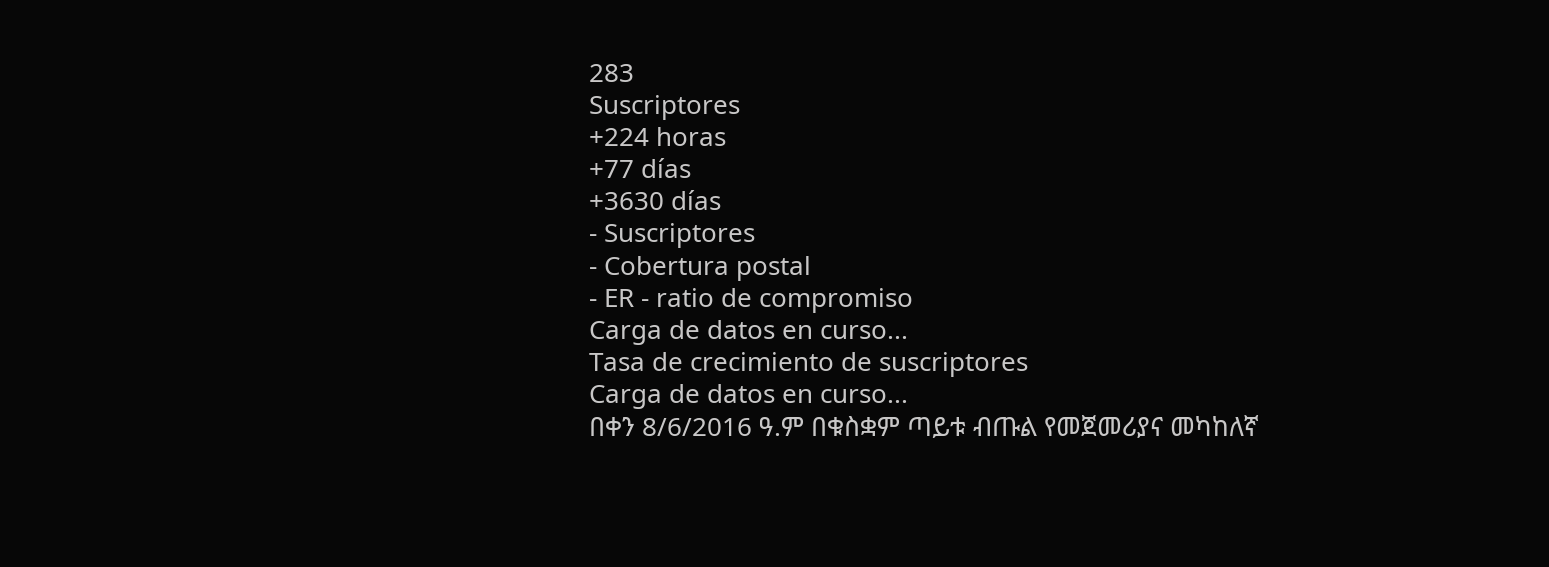283
Suscriptores
+224 horas
+77 días
+3630 días
- Suscriptores
- Cobertura postal
- ER - ratio de compromiso
Carga de datos en curso...
Tasa de crecimiento de suscriptores
Carga de datos en curso...
በቀን 8/6/2016 ዓ.ም በቁስቋም ጣይቱ ብጡል የመጀመሪያና መካከለኛ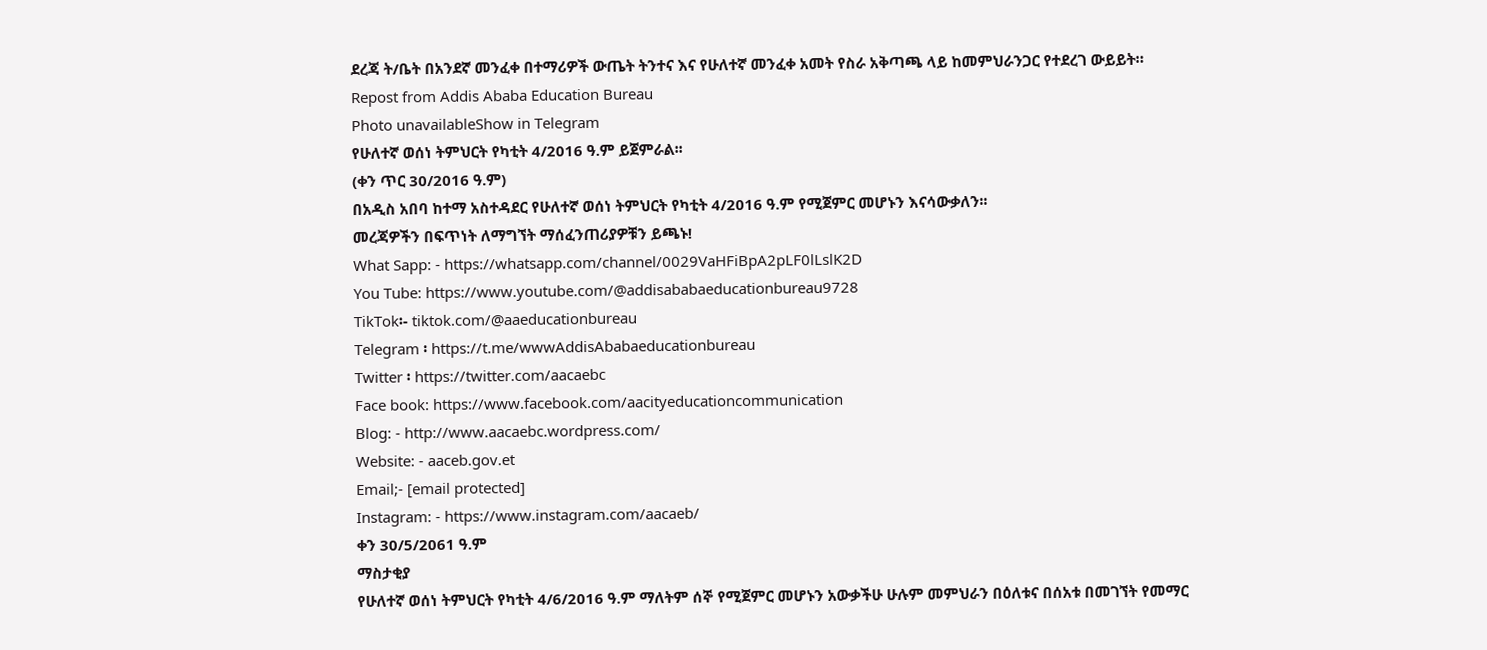ደረጃ ት/ቤት በአንደኛ መንፈቀ በተማሪዎች ውጤት ትንተና እና የሁለተኛ መንፈቀ አመት የስራ አቅጣጫ ላይ ከመምህራንጋር የተደረገ ውይይት።
Repost from Addis Ababa Education Bureau
Photo unavailableShow in Telegram
የሁለተኛ ወሰነ ትምህርት የካቲት 4/2016 ዓ.ም ይጀምራል፡፡
(ቀን ጥር 30/2016 ዓ.ም)
በአዲስ አበባ ከተማ አስተዳደር የሁለተኛ ወሰነ ትምህርት የካቲት 4/2016 ዓ.ም የሚጀምር መሆኑን እናሳውቃለን፡፡
መረጃዎችን በፍጥነት ለማግኘት ማሰፈንጠሪያዎቹን ይጫኑ!
What Sapp: - https://whatsapp.com/channel/0029VaHFiBpA2pLF0lLslK2D
You Tube: https://www.youtube.com/@addisababaeducationbureau9728
TikTok፡- tiktok.com/@aaeducationbureau
Telegram ፡ https://t.me/wwwAddisAbabaeducationbureau
Twitter ፡ https://twitter.com/aacaebc
Face book: https://www.facebook.com/aacityeducationcommunication
Blog: - http://www.aacaebc.wordpress.com/
Website: - aaceb.gov.et
Email;- [email protected]
Instagram: - https://www.instagram.com/aacaeb/
ቀን 30/5/2061 ዓ.ም
ማስታቂያ
የሁለተኛ ወሰነ ትምህርት የካቲት 4/6/2016 ዓ.ም ማለትም ሰኞ የሚጀምር መሆኑን አውቃችሁ ሁሉም መምህራን በዕለቱና በሰአቱ በመገኘት የመማር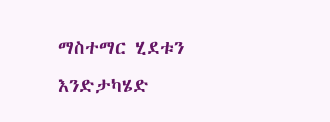ማስተማር ሂደቱን እንድታካሄድ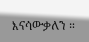እናሳውቃለን ።